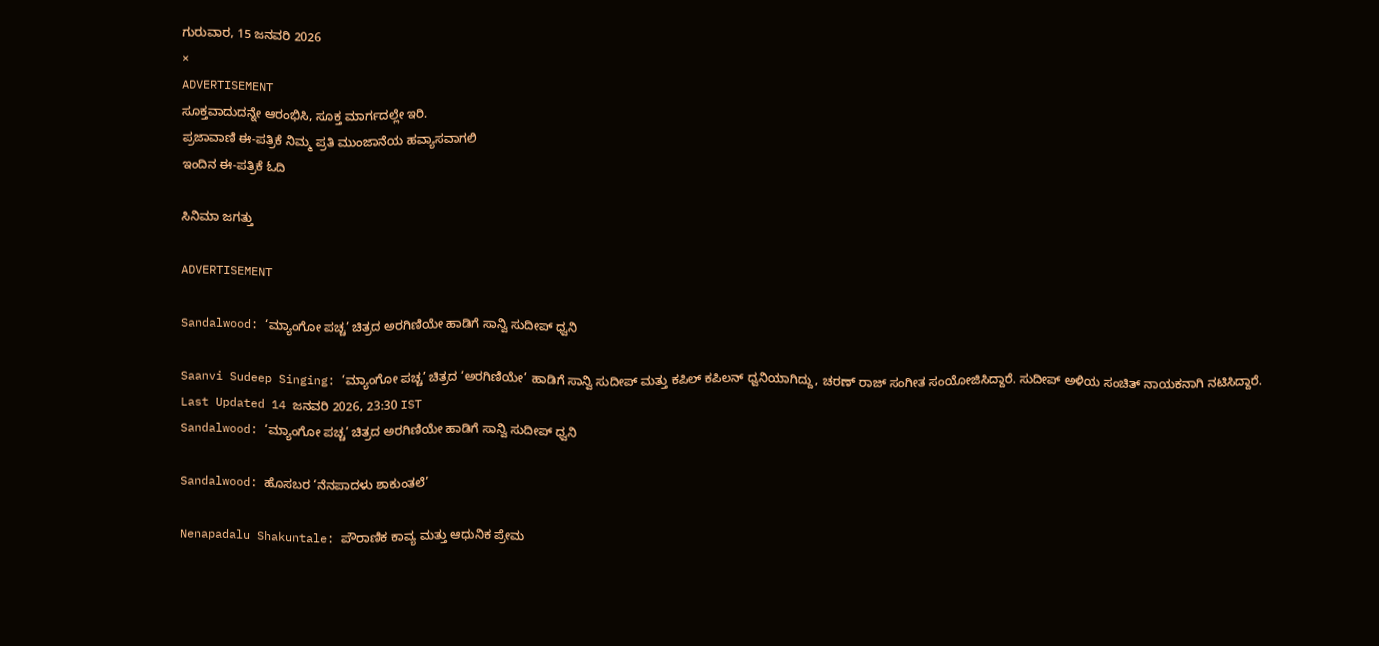ಗುರುವಾರ, 15 ಜನವರಿ 2026
×
ADVERTISEMENT
ಸೂಕ್ತವಾದುದನ್ನೇ ಆರಂಭಿಸಿ, ಸೂಕ್ತ ಮಾರ್ಗದಲ್ಲೇ ಇರಿ.
ಪ್ರಜಾವಾಣಿ ಈ-ಪತ್ರಿಕೆ ನಿಮ್ಮ ಪ್ರತಿ ಮುಂಜಾನೆಯ ಹವ್ಯಾಸವಾಗಲಿ
ಇಂದಿನ ಈ-ಪತ್ರಿಕೆ ಓದಿ

ಸಿನಿಮಾ ಜಗತ್ತು

ADVERTISEMENT

Sandalwood: ‘ಮ್ಯಾಂಗೋ ಪಚ್ಚ’ ಚಿತ್ರದ ಅರಗಿಣಿಯೇ ಹಾಡಿಗೆ ಸಾನ್ವಿ ಸುದೀಪ್ ಧ್ವನಿ

Saanvi Sudeep Singing: ‘ಮ್ಯಾಂಗೋ ಪಚ್ಚ’ ಚಿತ್ರದ ‘ಅರಗಿಣಿಯೇ’ ಹಾಡಿಗೆ ಸಾನ್ವಿ ಸುದೀಪ್ ಮತ್ತು ಕಪಿಲ್ ಕಪಿಲನ್ ಧ್ವನಿಯಾಗಿದ್ದು, ಚರಣ್ ರಾಜ್ ಸಂಗೀತ ಸಂಯೋಜಿಸಿದ್ದಾರೆ. ಸುದೀಪ್ ಅಳಿಯ ಸಂಚಿತ್ ನಾಯಕನಾಗಿ ನಟಿಸಿದ್ದಾರೆ.
Last Updated 14 ಜನವರಿ 2026, 23:30 IST
Sandalwood: ‘ಮ್ಯಾಂಗೋ ಪಚ್ಚ’ ಚಿತ್ರದ ಅರಗಿಣಿಯೇ ಹಾಡಿಗೆ ಸಾನ್ವಿ ಸುದೀಪ್ ಧ್ವನಿ

Sandalwood: ಹೊಸಬರ ‘ನೆನಪಾದಳು ಶಾಕುಂತಲೆ’

Nenapadalu Shakuntale: ಪೌರಾಣಿಕ ಕಾವ್ಯ ಮತ್ತು ಆಧುನಿಕ ಪ್ರೇಮ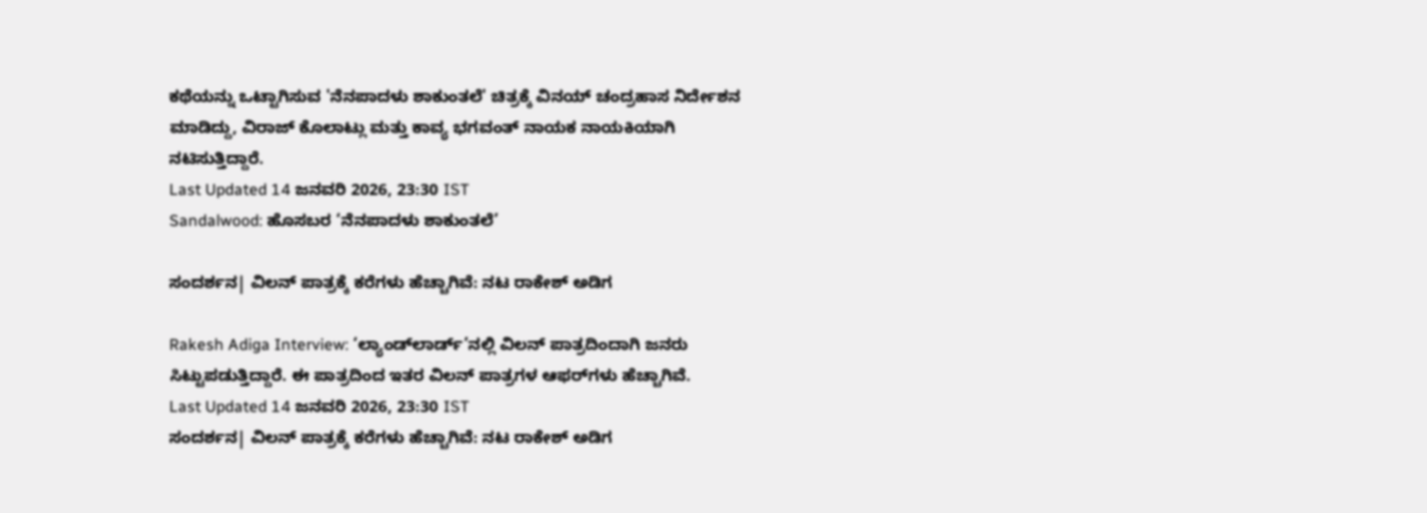ಕಥೆಯನ್ನು ಒಟ್ಟಾಗಿಸುವ 'ನೆನಪಾದಳು ಶಾಕುಂತಲೆ' ಚಿತ್ರಕ್ಕೆ ವಿನಯ್ ಚಂದ್ರಹಾಸ ನಿರ್ದೇಶನ ಮಾಡಿದ್ದು, ವಿರಾಜ್ ಕೊಲಾಟ್ಲು ಮತ್ತು ಕಾವ್ಯ ಭಗವಂತ್ ನಾಯಕ ನಾಯಕಿಯಾಗಿ ನಟಿಸುತ್ತಿದ್ದಾರೆ.
Last Updated 14 ಜನವರಿ 2026, 23:30 IST
Sandalwood: ಹೊಸಬರ ‘ನೆನಪಾದಳು ಶಾಕುಂತಲೆ’

ಸಂದರ್ಶನ| ವಿಲನ್‌ ಪಾತ್ರಕ್ಕೆ ಕರೆಗಳು ಹೆಚ್ಚಾಗಿವೆ: ನಟ ರಾಕೇಶ್‌ ಅಡಿಗ

Rakesh Adiga Interview: ‘ಲ್ಯಾಂಡ್‌ಲಾರ್ಡ್‌’ನಲ್ಲಿ ವಿಲನ್‌ ಪಾತ್ರದಿಂದಾಗಿ ಜನರು ಸಿಟ್ಟುಪಡುತ್ತಿದ್ದಾರೆ. ಈ ಪಾತ್ರದಿಂದ ಇತರ ವಿಲನ್‌ ಪಾತ್ರಗಳ ಆಫರ್‌ಗಳು ಹೆಚ್ಚಾಗಿವೆ.
Last Updated 14 ಜನವರಿ 2026, 23:30 IST
ಸಂದರ್ಶನ| ವಿಲನ್‌ ಪಾತ್ರಕ್ಕೆ ಕರೆಗಳು ಹೆಚ್ಚಾಗಿವೆ: ನಟ ರಾಕೇಶ್‌ ಅಡಿಗ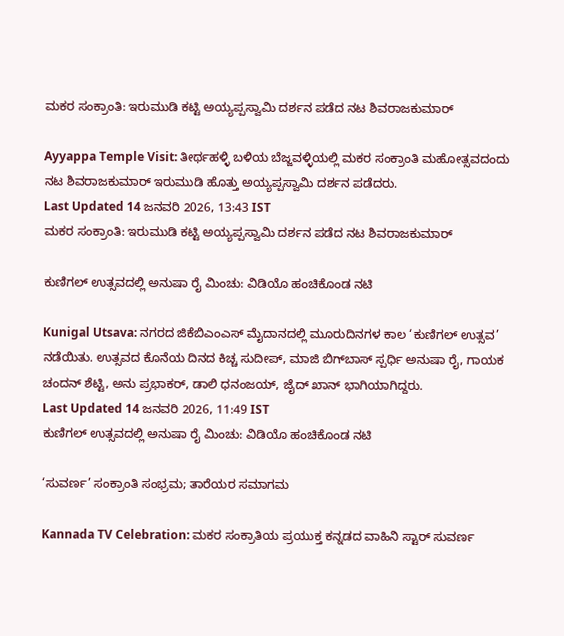ಮಕರ ಸಂಕ್ರಾಂತಿ: ಇರುಮುಡಿ ಕಟ್ಟಿ ಅಯ್ಯಪ್ಪಸ್ವಾಮಿ ದರ್ಶನ ಪಡೆದ ನಟ ಶಿವರಾಜಕುಮಾರ್

Ayyappa Temple Visit: ತೀರ್ಥಹಳ್ಳಿ ಬಳಿಯ ಬೆಜ್ಜವಳ್ಳಿಯಲ್ಲಿ ಮಕರ ಸಂಕ್ರಾಂತಿ ಮಹೋತ್ಸವದಂದು ನಟ ಶಿವರಾಜಕುಮಾರ್ ಇರುಮುಡಿ ಹೊತ್ತು ಅಯ್ಯಪ್ಪಸ್ವಾಮಿ ದರ್ಶನ ಪಡೆದರು.
Last Updated 14 ಜನವರಿ 2026, 13:43 IST
ಮಕರ ಸಂಕ್ರಾಂತಿ: ಇರುಮುಡಿ ಕಟ್ಟಿ ಅಯ್ಯಪ್ಪಸ್ವಾಮಿ ದರ್ಶನ ಪಡೆದ ನಟ ಶಿವರಾಜಕುಮಾರ್

ಕುಣಿಗಲ್ ಉತ್ಸವದಲ್ಲಿ ಅನುಷಾ ರೈ ಮಿಂಚು: ವಿಡಿಯೊ ಹಂಚಿಕೊಂಡ ನಟಿ

Kunigal Utsava: ನಗರದ ಜಿಕೆಬಿಎಂಎಸ್ ಮೈದಾನದಲ್ಲಿ ಮೂರುದಿನಗಳ ಕಾಲ ‘ಕುಣಿಗಲ್ ಉತ್ಸವ’ ನಡೆಯಿತು. ಉತ್ಸವದ ಕೊನೆಯ ದಿನದ ಕಿಚ್ಚ ಸುದೀಪ್, ಮಾಜಿ ಬಿಗ್‌ಬಾಸ್‌ ಸ್ಪರ್ಧಿ ಅನುಷಾ ರೈ, ಗಾಯಕ ಚಂದನ್ ಶೆಟ್ಟಿ, ಅನು ಪ್ರಭಾಕರ್, ಡಾಲಿ ಧನಂಜಯ್, ಜೈದ್ ಖಾನ್ ಭಾಗಿಯಾಗಿದ್ದರು.
Last Updated 14 ಜನವರಿ 2026, 11:49 IST
ಕುಣಿಗಲ್ ಉತ್ಸವದಲ್ಲಿ ಅನುಷಾ ರೈ ಮಿಂಚು: ವಿಡಿಯೊ ಹಂಚಿಕೊಂಡ ನಟಿ

‘ಸುವರ್ಣ’ ಸಂಕ್ರಾಂತಿ ಸಂಭ್ರಮ; ತಾರೆಯರ ಸಮಾಗಮ

Kannada TV Celebration: ಮಕರ ಸಂಕ್ರಾತಿಯ ಪ್ರಯುಕ್ತ ಕನ್ನಡದ ವಾಹಿನಿ ಸ್ಟಾರ್ ಸುವರ್ಣ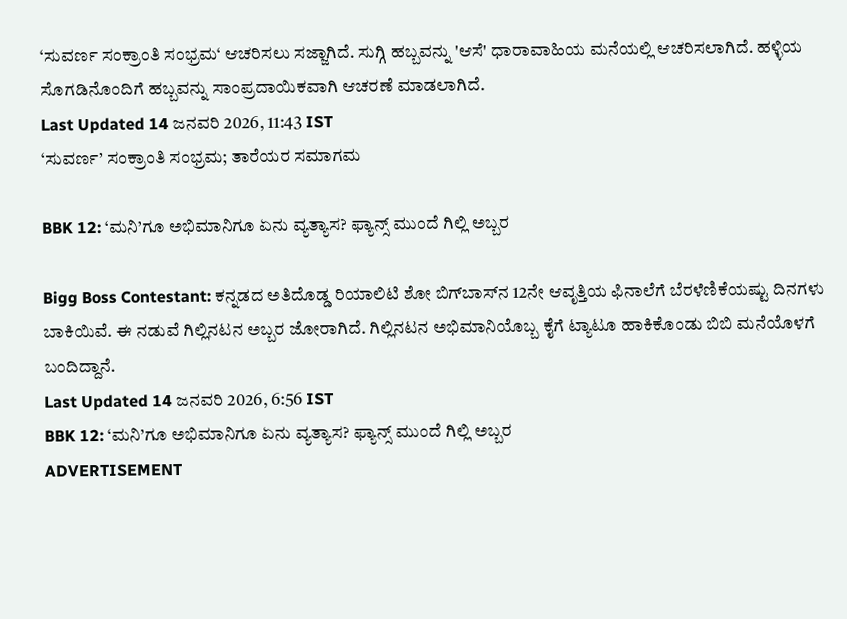‘ಸುವರ್ಣ ಸಂಕ್ರಾಂತಿ ಸಂಭ್ರಮ‘ ಆಚರಿಸಲು ಸಜ್ಜಾಗಿದೆ. ಸುಗ್ಗಿ ಹಬ್ಬವನ್ನು 'ಆಸೆ' ಧಾರಾವಾಹಿಯ ಮನೆಯಲ್ಲಿ ಆಚರಿಸಲಾಗಿದೆ. ಹಳ್ಳಿಯ ಸೊಗಡಿನೊಂದಿಗೆ ಹಬ್ಬವನ್ನು ಸಾಂಪ್ರದಾಯಿಕವಾಗಿ ಆಚರಣೆ ಮಾಡಲಾಗಿದೆ.
Last Updated 14 ಜನವರಿ 2026, 11:43 IST
‘ಸುವರ್ಣ’ ಸಂಕ್ರಾಂತಿ ಸಂಭ್ರಮ; ತಾರೆಯರ ಸಮಾಗಮ

BBK 12: ‘ಮನಿ’ಗೂ ಅಭಿಮಾನಿಗೂ ಏನು ವ್ಯತ್ಯಾಸ? ಫ್ಯಾನ್ಸ್‌ ಮುಂದೆ ಗಿಲ್ಲಿ ಅಬ್ಬರ

Bigg Boss Contestant: ಕನ್ನಡದ ಅತಿದೊಡ್ಡ ರಿಯಾಲಿಟಿ ಶೋ ಬಿಗ್‌ಬಾಸ್‌ನ 12ನೇ ಆವೃತ್ತಿಯ ಫಿನಾಲೆಗೆ ಬೆರಳೆಣಿಕೆಯಷ್ಟು ದಿನಗಳು ಬಾಕಿಯಿವೆ. ಈ ನಡುವೆ ಗಿಲ್ಲಿನಟನ ಅಬ್ಬರ ಜೋರಾಗಿದೆ. ಗಿಲ್ಲಿನಟನ ಅಭಿಮಾನಿಯೊಬ್ಬ ಕೈಗೆ ಟ್ಯಾಟೂ ಹಾಕಿಕೊಂಡು ಬಿಬಿ ಮನೆಯೊಳಗೆ ಬಂದಿದ್ದಾನೆ.
Last Updated 14 ಜನವರಿ 2026, 6:56 IST
BBK 12: ‘ಮನಿ’ಗೂ ಅಭಿಮಾನಿಗೂ ಏನು ವ್ಯತ್ಯಾಸ? ಫ್ಯಾನ್ಸ್‌ ಮುಂದೆ ಗಿಲ್ಲಿ ಅಬ್ಬರ
ADVERTISEMENT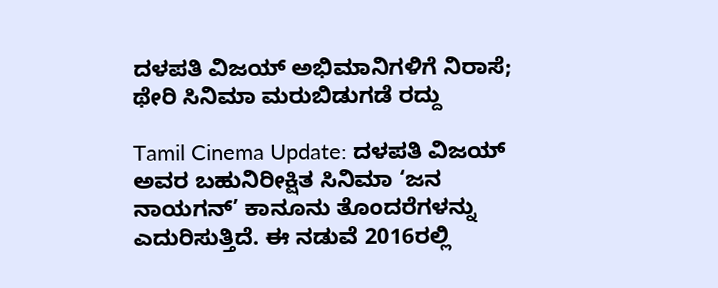ದಳಪತಿ ವಿಜಯ್ ಅಭಿಮಾನಿಗಳಿಗೆ ನಿರಾಸೆ; ಥೇರಿ ಸಿನಿಮಾ ಮರುಬಿಡುಗಡೆ ರದ್ದು

Tamil Cinema Update: ದಳಪತಿ ವಿಜಯ್ ಅವರ ಬಹುನಿರೀಕ್ಷಿತ ಸಿನಿಮಾ ‘ಜನ ನಾಯಗನ್’ ಕಾನೂನು ತೊಂದರೆಗಳನ್ನು ಎದುರಿಸುತ್ತಿದೆ. ಈ ನಡುವೆ 2016ರಲ್ಲಿ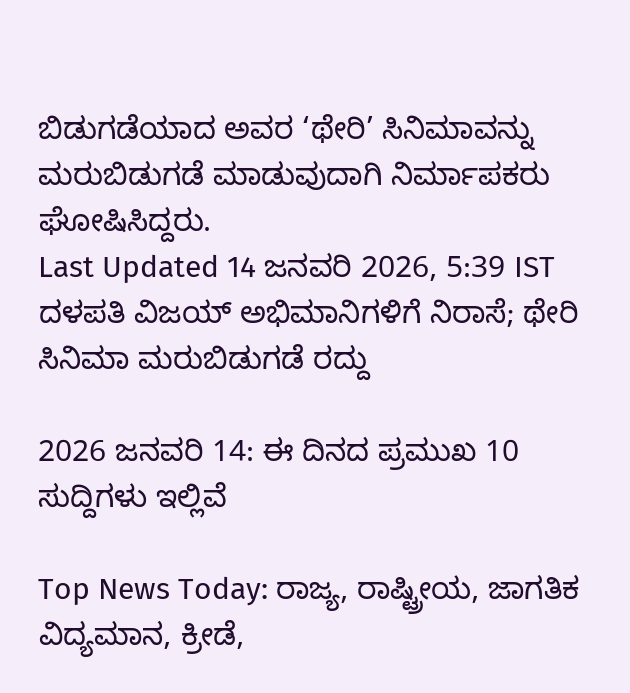ಬಿಡುಗಡೆಯಾದ ಅವರ ‘ಥೇರಿ’ ಸಿನಿಮಾವನ್ನು ಮರುಬಿಡುಗಡೆ ಮಾಡುವುದಾಗಿ ನಿರ್ಮಾಪಕರು ಘೋಷಿಸಿದ್ದರು.
Last Updated 14 ಜನವರಿ 2026, 5:39 IST
ದಳಪತಿ ವಿಜಯ್ ಅಭಿಮಾನಿಗಳಿಗೆ ನಿರಾಸೆ; ಥೇರಿ ಸಿನಿಮಾ ಮರುಬಿಡುಗಡೆ ರದ್ದು

2026 ಜನವರಿ 14: ಈ ದಿನದ ಪ್ರಮುಖ 10 ಸುದ್ದಿಗಳು ಇಲ್ಲಿವೆ

Top News Today: ರಾಜ್ಯ, ರಾಷ್ಟ್ರೀಯ, ಜಾಗತಿಕ ವಿದ್ಯಮಾನ, ಕ್ರೀಡೆ,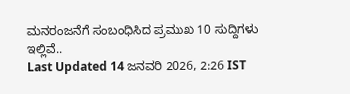ಮನರಂಜನೆಗೆ ಸಂಬಂಧಿಸಿದ ಪ್ರಮುಖ 10 ಸುದ್ದಿಗಳು ಇಲ್ಲಿವೆ..
Last Updated 14 ಜನವರಿ 2026, 2:26 IST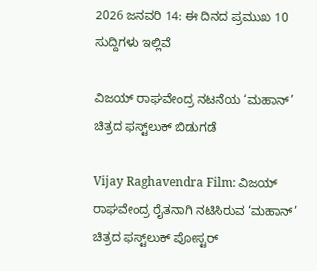2026 ಜನವರಿ 14: ಈ ದಿನದ ಪ್ರಮುಖ 10 ಸುದ್ದಿಗಳು ಇಲ್ಲಿವೆ

ವಿಜಯ್‌ ರಾಘವೇಂದ್ರ ನಟನೆಯ ‘ಮಹಾನ್’ ಚಿತ್ರದ ಫಸ್ಟ್‌ಲುಕ್‌ ಬಿಡುಗಡೆ

Vijay Raghavendra Film: ವಿಜಯ್‌ ರಾಘವೇಂದ್ರ ರೈತನಾಗಿ ನಟಿಸಿರುವ ‘ಮಹಾನ್’ ಚಿತ್ರದ ಫಸ್ಟ್‌ಲುಕ್‌ ಪೋಸ್ಟರ್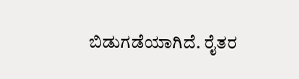ಬಿಡುಗಡೆಯಾಗಿದೆ. ರೈತರ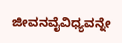ಜೀವನವೈವಿಧ್ಯವನ್ನೇ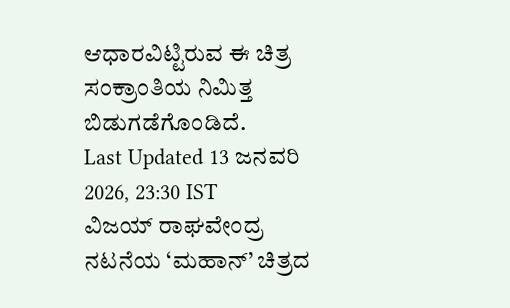ಆಧಾರವಿಟ್ಟಿರುವ ಈ ಚಿತ್ರ ಸಂಕ್ರಾಂತಿಯ ನಿಮಿತ್ತ ಬಿಡುಗಡೆಗೊಂಡಿದೆ.
Last Updated 13 ಜನವರಿ 2026, 23:30 IST
ವಿಜಯ್‌ ರಾಘವೇಂದ್ರ ನಟನೆಯ ‘ಮಹಾನ್’ ಚಿತ್ರದ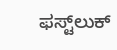ಫಸ್ಟ್‌ಲುಕ್‌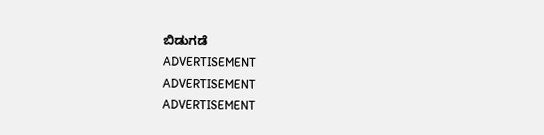ಬಿಡುಗಡೆ
ADVERTISEMENT
ADVERTISEMENT
ADVERTISEMENT